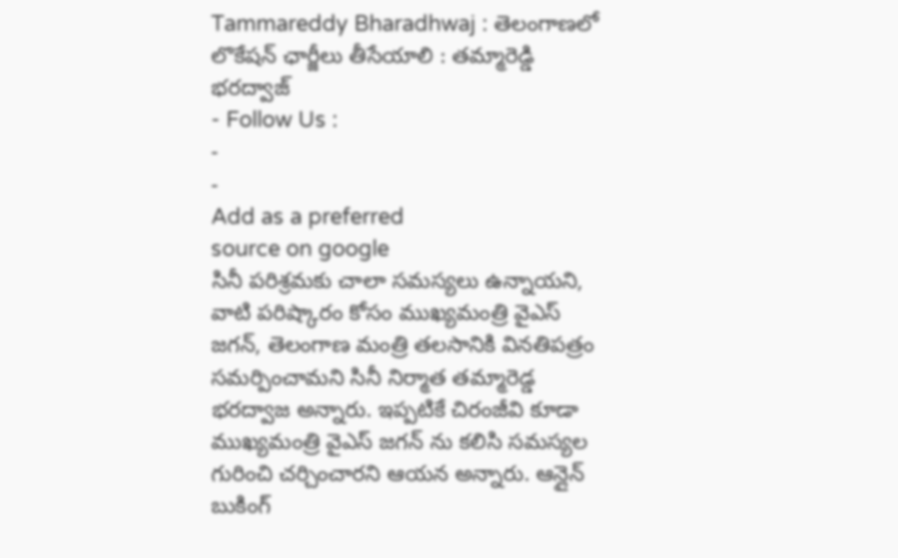Tammareddy Bharadhwaj : తెలంగాణలో లొకేషన్ ఛార్జీలు తీసేయాలి : తమ్మారెడ్డి భరద్వాజ్
- Follow Us :
-
-
Add as a preferred
source on google
సినీ పరిశ్రమకు చాలా సమస్యలు ఉన్నాయని, వాటి పరిష్కారం కోసం ముఖ్యమంత్రి వైఎస్ జగన్, తెలంగాణ మంత్రి తలసానికి వినతిపత్రం సమర్పించామని సినీ నిర్మాత తమ్మారెడ్డ భరద్వాజ అన్నారు. ఇప్పటికే చిరంజీవి కూడా ముఖ్యమంత్రి వైఎస్ జగన్ ను కలిసి సమస్యల గురించి చర్చించారని ఆయన అన్నారు. ఆన్లైన్ బుకింగ్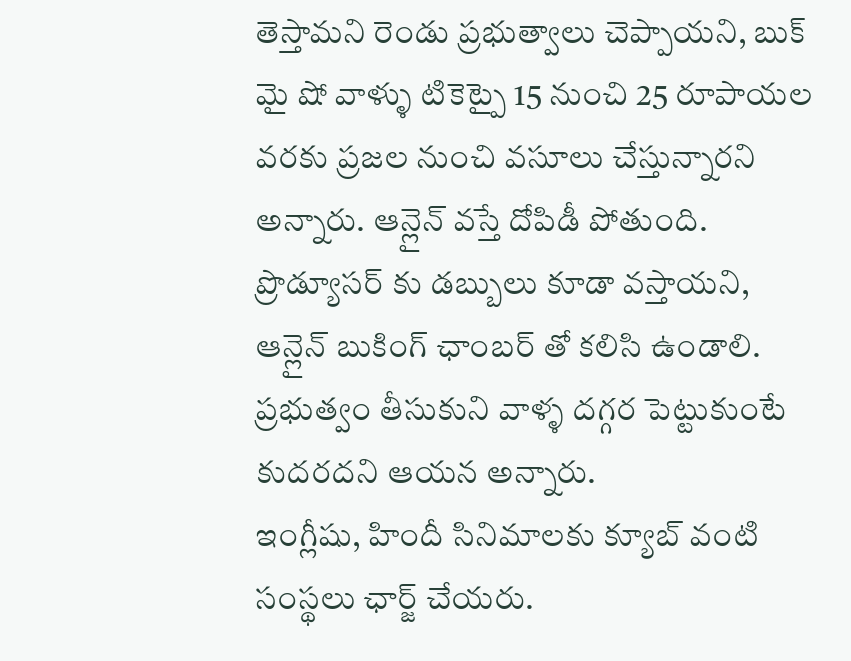తెస్తామని రెండు ప్రభుత్వాలు చెప్పాయని, బుక్ మై షో వాళ్ళు టికెట్పై 15 నుంచి 25 రూపాయల వరకు ప్రజల నుంచి వసూలు చేస్తున్నారని అన్నారు. ఆన్లైన్ వస్తే దోపిడీ పోతుంది. ప్రొడ్యూసర్ కు డబ్బులు కూడా వస్తాయని, ఆన్లైన్ బుకింగ్ ఛాంబర్ తో కలిసి ఉండాలి. ప్రభుత్వం తీసుకుని వాళ్ళ దగ్గర పెట్టుకుంటే కుదరదని ఆయన అన్నారు.
ఇంగ్లీషు, హిందీ సినిమాలకు క్యూబ్ వంటి సంస్థలు ఛార్జ్ చేయరు.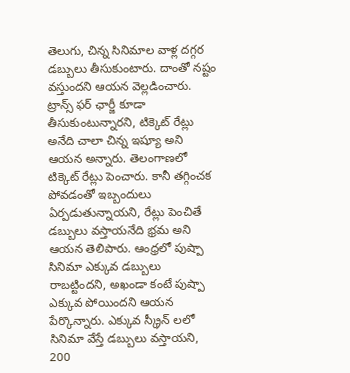తెలుగు, చిన్న సినిమాల వాళ్ల దగ్గర డబ్బులు తీసుకుంటారు. దాంతో నష్టం వస్తుందని ఆయన వెల్లడించారు. ట్రాన్స్ ఫర్ ఛార్జీ కూడా తీసుకుంటున్నారని, టిక్కెట్ రేట్లు అనేది చాలా చిన్న ఇష్యూ అని ఆయన అన్నారు. తెలంగాణలో టిక్కెట్ రేట్లు పెంచారు. కానీ తగ్గించక పోవడంతో ఇబ్బందులు ఏర్పడుతున్నాయని, రేట్లు పెంచితే డబ్బులు వస్తాయనేది భ్రమ అని ఆయన తెలిపారు. ఆంధ్రలో పుష్పా సినిమా ఎక్కువ డబ్బులు రాబట్టిందని, అఖండా కంటే పుష్పా ఎక్కువ పోయిందని ఆయన పేర్కొన్నారు. ఎక్కువ స్క్రీన్ లలో సినిమా వేస్తే డబ్బులు వస్తాయని, 200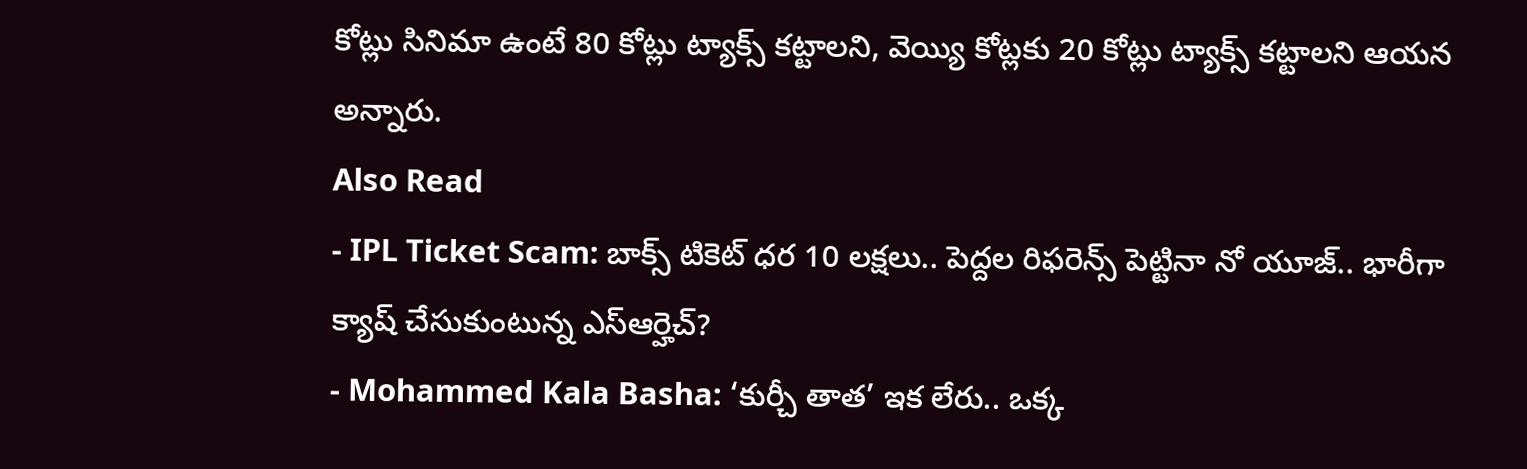కోట్లు సినిమా ఉంటే 80 కోట్లు ట్యాక్స్ కట్టాలని, వెయ్యి కోట్లకు 20 కోట్లు ట్యాక్స్ కట్టాలని ఆయన అన్నారు.
Also Read
- IPL Ticket Scam: బాక్స్ టికెట్ ధర 10 లక్షలు.. పెద్దల రిఫరెన్స్ పెట్టినా నో యూజ్.. భారీగా క్యాష్ చేసుకుంటున్న ఎస్ఆర్హెచ్?
- Mohammed Kala Basha: ‘కుర్చీ తాత’ ఇక లేరు.. ఒక్క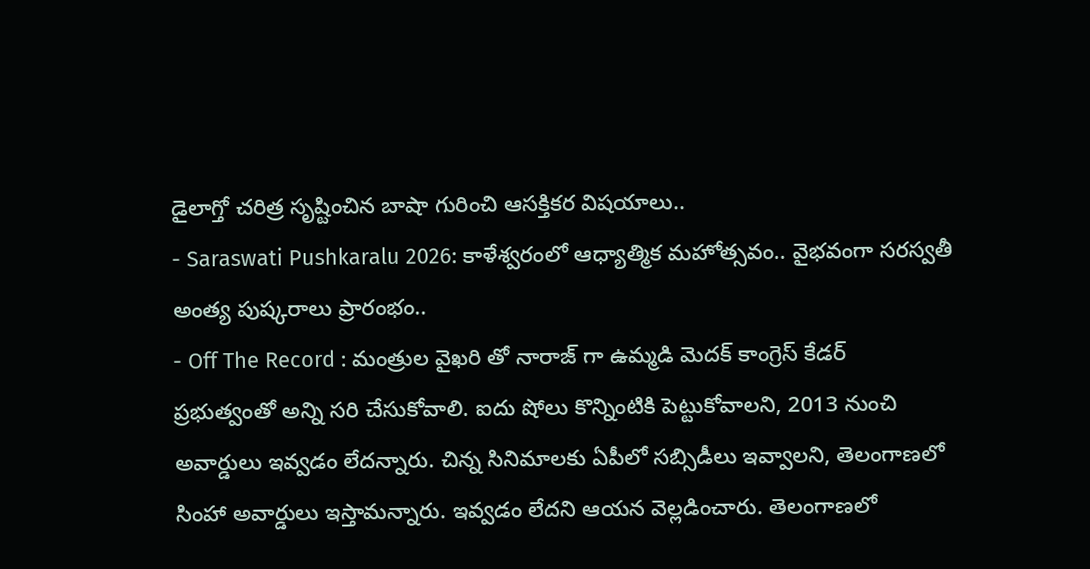డైలాగ్తో చరిత్ర సృష్టించిన బాషా గురించి ఆసక్తికర విషయాలు..
- Saraswati Pushkaralu 2026: కాళేశ్వరంలో ఆధ్యాత్మిక మహోత్సవం.. వైభవంగా సరస్వతీ అంత్య పుష్కరాలు ప్రారంభం..
- Off The Record : మంత్రుల వైఖరి తో నారాజ్ గా ఉమ్మడి మెదక్ కాంగ్రెస్ కేడర్
ప్రభుత్వంతో అన్ని సరి చేసుకోవాలి. ఐదు షోలు కొన్నింటికి పెట్టుకోవాలని, 2013 నుంచి అవార్డులు ఇవ్వడం లేదన్నారు. చిన్న సినిమాలకు ఏపీలో సబ్సిడీలు ఇవ్వాలని, తెలంగాణలో సింహా అవార్డులు ఇస్తామన్నారు. ఇవ్వడం లేదని ఆయన వెల్లడించారు. తెలంగాణలో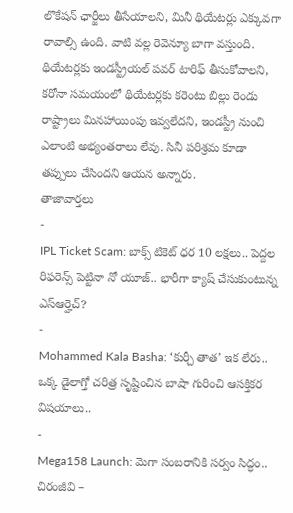లొకేషన్ ఛార్జీలు తీసేయాలని, మినీ థియేటర్లు ఎక్కువగా రావాల్సి ఉంది. వాటి వల్ల రెవెన్యూ బాగా వస్తుంది. థియేటర్లకు ఇండస్ట్రీయల్ పవర్ టారిఫ్ తీసుకోవాలని, కరోనా సమయంలో థియేటర్లకు కరెంటు బిల్లు రెండు రాష్ట్రాలు మినహాయింపు ఇవ్వలేదని, ఇండస్ట్రీ నుంచి ఎలాంటి అభ్యంతరాలు లేవు. సినీ పరిశ్రమ కూడా తప్పులు చేసిందని ఆయన అన్నారు.
తాజావార్తలు
-
IPL Ticket Scam: బాక్స్ టికెట్ ధర 10 లక్షలు.. పెద్దల రిఫరెన్స్ పెట్టినా నో యూజ్.. భారీగా క్యాష్ చేసుకుంటున్న ఎస్ఆర్హెచ్?
-
Mohammed Kala Basha: ‘కుర్చీ తాత’ ఇక లేరు.. ఒక్క డైలాగ్తో చరిత్ర సృష్టించిన బాషా గురించి ఆసక్తికర విషయాలు..
-
Mega158 Launch: మెగా సంబరానికి సర్వం సిద్ధం.. చిరంజీవి –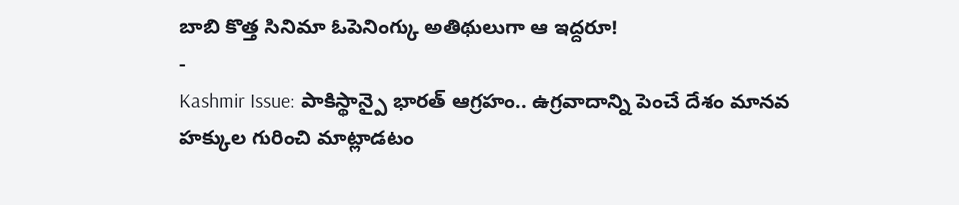బాబి కొత్త సినిమా ఓపెనింగ్కు అతిథులుగా ఆ ఇద్దరూ!
-
Kashmir Issue: పాకిస్థాన్పై భారత్ ఆగ్రహం.. ఉగ్రవాదాన్ని పెంచే దేశం మానవ హక్కుల గురించి మాట్లాడటం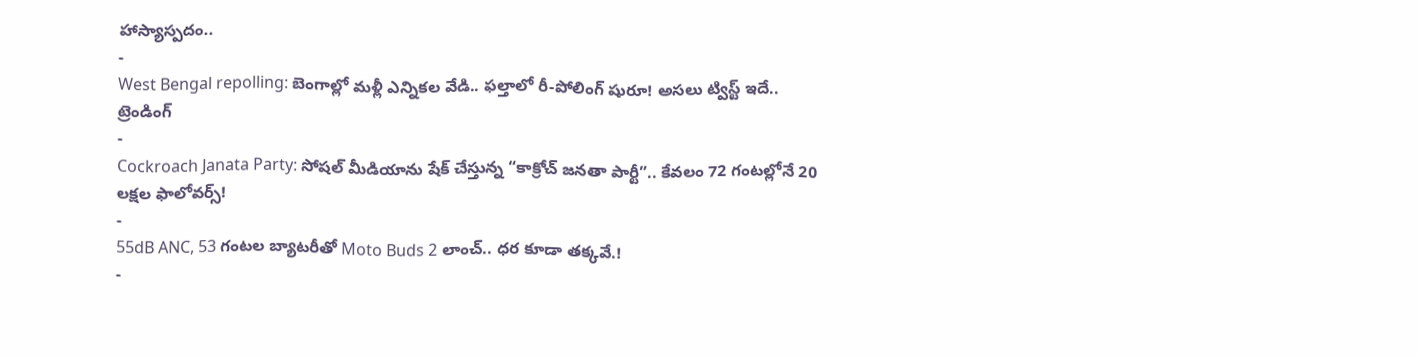హాస్యాస్పదం..
-
West Bengal repolling: బెంగాల్లో మళ్లీ ఎన్నికల వేడి.. ఫల్తాలో రీ-పోలింగ్ షురూ! అసలు ట్విస్ట్ ఇదే..
ట్రెండింగ్
-
Cockroach Janata Party: సోషల్ మీడియాను షేక్ చేస్తున్న “కాక్రోచ్ జనతా పార్టీ”.. కేవలం 72 గంటల్లోనే 20 లక్షల ఫాలోవర్స్!
-
55dB ANC, 53 గంటల బ్యాటరీతో Moto Buds 2 లాంచ్.. ధర కూడా తక్కవే.!
-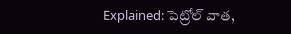Explained: పెట్రోల్ వాత,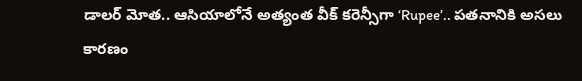డాలర్ మోత.. ఆసియాలోనే అత్యంత వీక్ కరెన్సీగా ‘Rupee’.. పతనానికి అసలు కారణం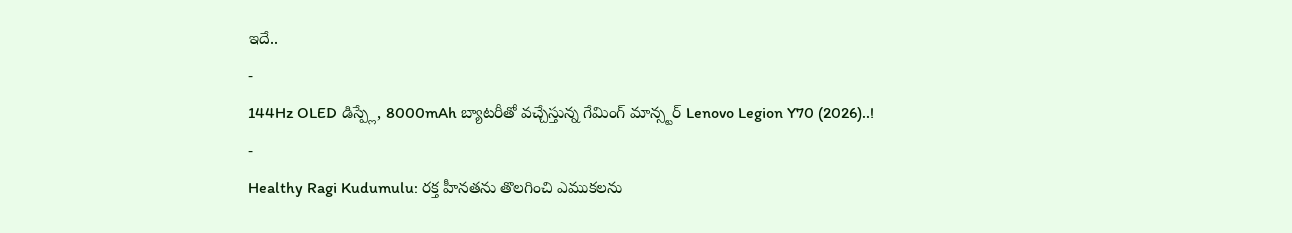ఇదే..
-
144Hz OLED డిస్ప్లే, 8000mAh బ్యాటరీతో వచ్చేస్తున్న గేమింగ్ మాన్స్టర్ Lenovo Legion Y70 (2026)..!
-
Healthy Ragi Kudumulu: రక్త హీనతను తొలగించి ఎముకలను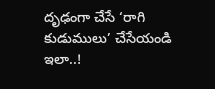దృఢంగా చేసే ‘రాగి కుడుములు’ చేసేయండి ఇలా..!